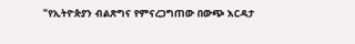"የኢትዮጵያን ብልጽግና የምናረጋግጠው በውጭ እርዳታ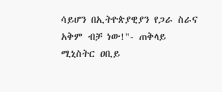ሳይሆን በኢትዮጵያዊያን የጋራ ስራና አቅም ብቻ ነው!"- ጠቅላይ ሚኒስትር ዐቢይ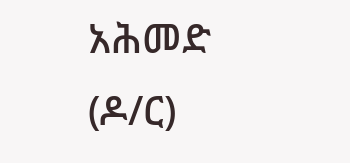አሕመድ (ዶ/ር)